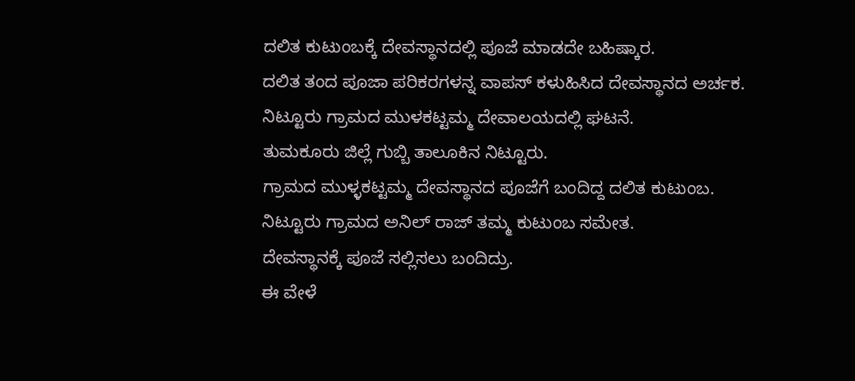ದಲಿತ ಕುಟುಂಬಕ್ಕೆ ದೇವಸ್ಥಾನದಲ್ಲಿ ಪೂಜೆ ಮಾಡದೇ ಬಹಿಷ್ಕಾರ.
ದಲಿತ ತಂದ ಪೂಜಾ ಪರಿಕರಗಳನ್ನ ವಾಪಸ್ ಕಳುಹಿಸಿದ ದೇವಸ್ಥಾನದ ಅರ್ಚಕ.
ನಿಟ್ಟೂರು ಗ್ರಾಮದ ಮುಳಕಟ್ಟಮ್ಮ ದೇವಾಲಯದಲ್ಲಿ ಘಟನೆ.
ತುಮಕೂರು ಜಿಲ್ಲೆ ಗುಬ್ಬಿ ತಾಲೂಕಿನ ನಿಟ್ಟೂರು.
ಗ್ರಾಮದ ಮುಳ್ಳಕಟ್ಟಮ್ಮ ದೇವಸ್ಥಾನದ ಪೂಜೆಗೆ ಬಂದಿದ್ದ ದಲಿತ ಕುಟುಂಬ.
ನಿಟ್ಟೂರು ಗ್ರಾಮದ ಅನಿಲ್ ರಾಜ್ ತಮ್ಮ ಕುಟುಂಬ ಸಮೇತ.
ದೇವಸ್ಥಾನಕ್ಕೆ ಪೂಜೆ ಸಲ್ಲಿಸಲು ಬಂದಿದ್ರು.
ಈ ವೇಳೆ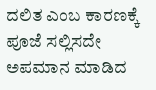ದಲಿತ ಎಂಬ ಕಾರಣಕ್ಕೆ ಪೂಜೆ ಸಲ್ಲಿಸದೇ ಅಪಮಾನ ಮಾಡಿದ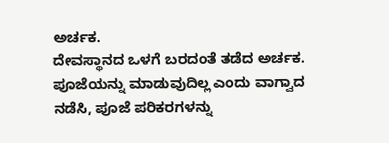ಅರ್ಚಕ.
ದೇವಸ್ಥಾನದ ಒಳಗೆ ಬರದಂತೆ ತಡೆದ ಅರ್ಚಕ.
ಪೂಜೆಯನ್ನು ಮಾಡುವುದಿಲ್ಲ ಎಂದು ವಾಗ್ವಾದ ನಡೆಸಿ, ಪೂಜೆ ಪರಿಕರಗಳನ್ನು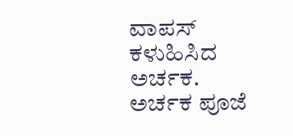ವಾಪಸ್ ಕಳುಹಿಸಿದ ಅರ್ಚಕ.
ಅರ್ಚಕ ಪೂಜೆ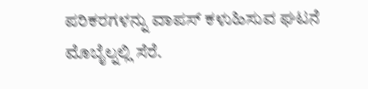ಪರಿಕರಗಳನ್ನು ವಾಪಸ್ ಕಳುಹಿಸುವ ಘಟನೆ ಮೊಬೈಲ್ನಲ್ಲಿ ಸೆರೆ.